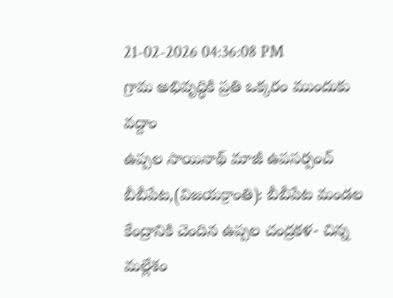21-02-2026 04:36:08 PM
గ్రామ అభివృద్ధికి ప్రతి ఒక్కరం ముందుకు వద్దాం
ఉప్పల సాయినాథ్ మాజీ ఉపసర్పంచ్
బీబీపేట,(విజయక్రాంతి): బీబీపేట మండల కేంద్రానికి చెందిన ఉప్పల చంద్రకళ- చిన్న మల్లేశం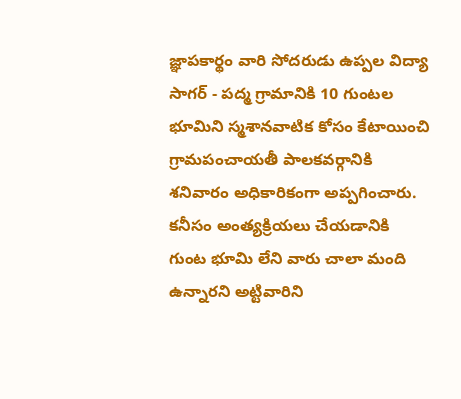జ్ఞాపకార్థం వారి సోదరుడు ఉప్పల విద్యా సాగర్ - పద్మ గ్రామానికి 10 గుంటల భూమిని స్మశానవాటిక కోసం కేటాయించి గ్రామపంచాయతీ పాలకవర్గానికి శనివారం అధికారికంగా అప్పగించారు. కనీసం అంత్యక్రియలు చేయడానికి గుంట భూమి లేని వారు చాలా మంది ఉన్నారని అట్టివారిని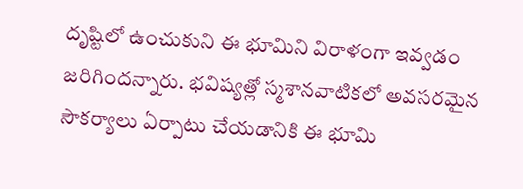దృష్టిలో ఉంచుకుని ఈ భూమిని విరాళంగా ఇవ్వడం జరిగిందన్నారు. భవిష్యత్లో స్మశానవాటికలో అవసరమైన సౌకర్యాలు ఏర్పాటు చేయడానికి ఈ భూమి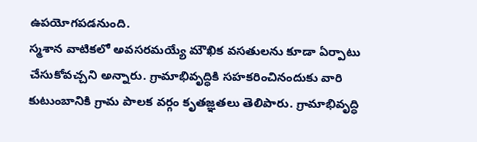ఉపయోగపడనుంది.
స్మశాన వాటికలో అవసరమయ్యే మౌఖిక వసతులను కూడా ఏర్పాటు చేసుకోవచ్చని అన్నారు. గ్రామాభివృద్ధికి సహకరించినందుకు వారి కుటుంబానికి గ్రామ పాలక వర్గం కృతజ్ఞతలు తెలిపారు. గ్రామాభివృద్ధి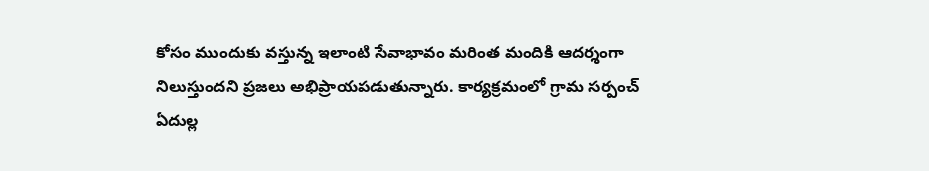కోసం ముందుకు వస్తున్న ఇలాంటి సేవాభావం మరింత మందికి ఆదర్శంగా నిలుస్తుందని ప్రజలు అభిప్రాయపడుతున్నారు. కార్యక్రమంలో గ్రామ సర్పంచ్ ఏదుల్ల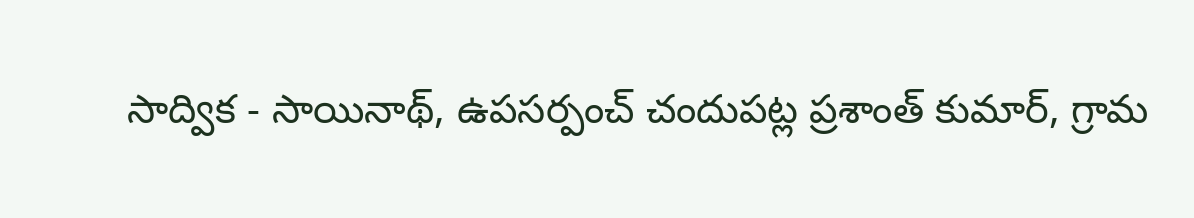సాద్విక - సాయినాథ్, ఉపసర్పంచ్ చందుపట్ల ప్రశాంత్ కుమార్, గ్రామ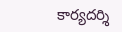కార్యదర్శి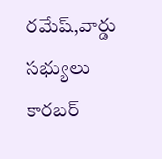రమేష్,వార్డు సభ్యులు కారబర్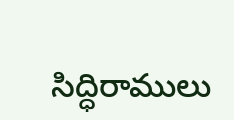సిద్ధిరాములు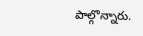పాల్గొన్నారు.